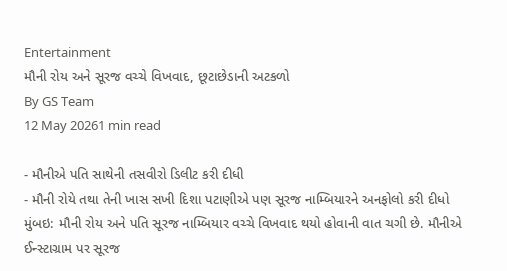Entertainment
મૌની રોય અને સૂરજ વચ્ચે વિખવાદ, છૂટાછેડાની અટકળો
By GS Team
12 May 20261 min read

- મૌનીએ પતિ સાથેની તસવીરો ડિલીટ કરી દીધી
- મૌની રોયે તથા તેની ખાસ સખી દિશા પટાણીએ પણ સૂરજ નામ્બિયારને અનફોલો કરી દીધો
મુંબઇ: મૌની રોય અને પતિ સૂરજ નામ્બિયાર વચ્ચે વિખવાદ થયો હોવાની વાત ચગી છે. મૌનીએ ઈન્સ્ટાગ્રામ પર સૂરજ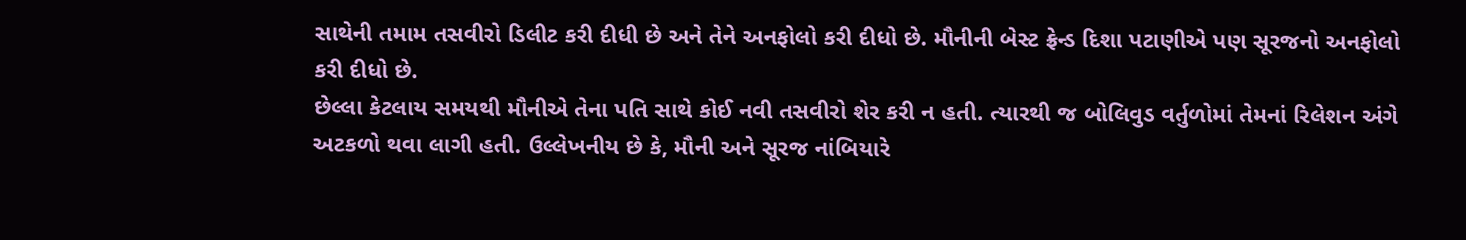સાથેની તમામ તસવીરો ડિલીટ કરી દીધી છે અને તેને અનફોલો કરી દીધો છે. મૌનીની બેસ્ટ ફ્રેન્ડ દિશા પટાણીએ પણ સૂરજનો અનફોલો કરી દીધો છે.
છેલ્લા કેટલાય સમયથી મૌનીએ તેના પતિ સાથે કોઈ નવી તસવીરો શેર કરી ન હતી. ત્યારથી જ બોલિવુડ વર્તુળોમાં તેમનાં રિલેશન અંગે અટકળો થવા લાગી હતી. ઉલ્લેખનીય છે કે, મૌની અને સૂરજ નાંબિયારે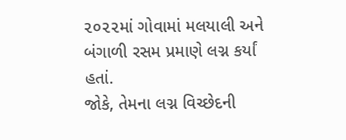૨૦૨૨માં ગોવામાં મલયાલી અને બંગાળી રસમ પ્રમાણે લગ્ન કર્યાં હતાં.
જોકે, તેમના લગ્ન વિચ્છેદની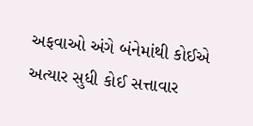અફવાઓ અંગે બંનેમાંથી કોઈએ અત્યાર સુધી કોઈ સત્તાવાર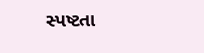સ્પષ્ટતા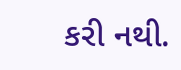કરી નથી.